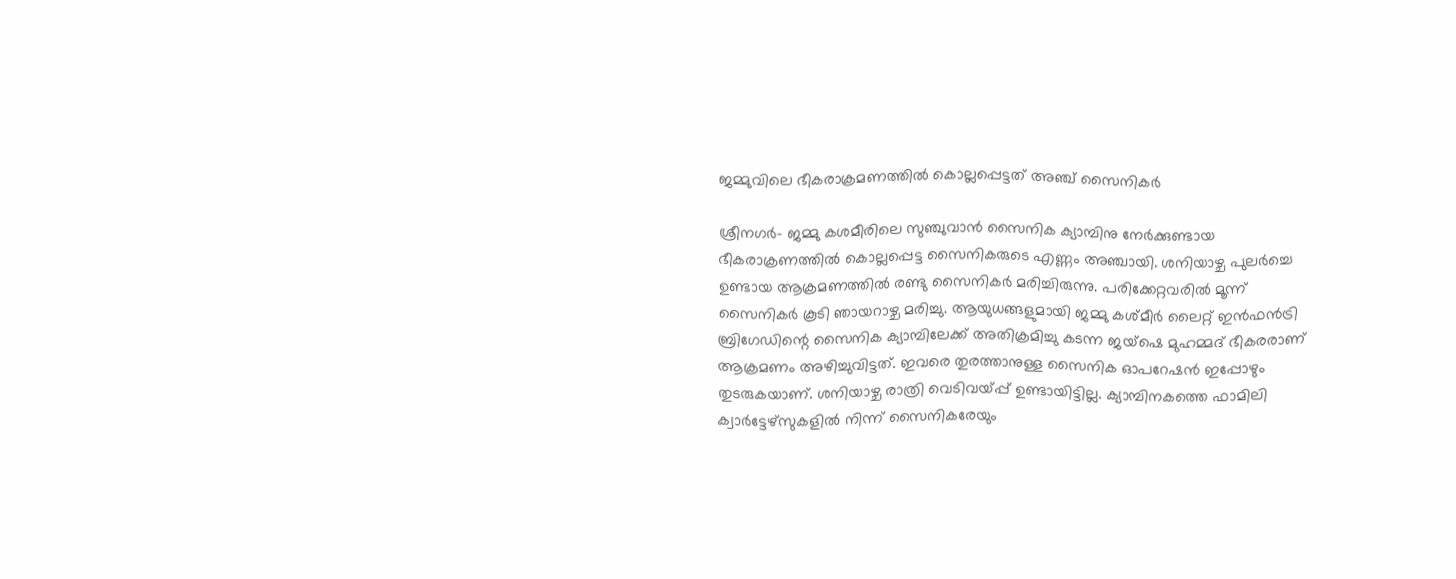ജമ്മുവിലെ ഭീകരാക്രമണത്തിൽ കൊല്ലപ്പെട്ടത് അഞ്ച് സൈനികർ

ശ്രീനഗർ- ജമ്മു കശമീരിലെ സുഞ്ചുവാൻ സൈനിക ക്യാമ്പിനു നേർക്കുണ്ടായ ഭീകരാക്രണത്തിൽ കൊല്ലപ്പെട്ട സൈനികരുടെ എണ്ണം അഞ്ചായി. ശനിയാഴ്ച പുലർച്ചെ ഉണ്ടായ ആക്രമണത്തിൽ രണ്ടു സൈനികർ മരിച്ചിരുന്നു. പരിക്കേറ്റവരിൽ മൂന്ന് സൈനികർ കൂടി ഞായറാഴ്ച മരിച്ചു. ആയുധങ്ങളുമായി ജമ്മു കശ്മീർ ലൈറ്റ് ഇൻഫൻട്രി ബ്രിഗേഡിന്റെ സൈനിക ക്യാമ്പിലേക്ക് അതിക്രമിച്ചു കടന്ന ജയ്‌ഷെ മുഹമ്മദ് ഭീകരരാണ് ആക്രമണം അഴിച്ചുവിട്ടത്. ഇവരെ തുരത്താനുള്ള സൈനിക ഓപറേഷൻ ഇപ്പോഴും തുടരുകയാണ്. ശനിയാഴ്ച രാത്രി വെടിവയ്പ്പ് ഉണ്ടായിട്ടില്ല. ക്യാമ്പിനകത്തെ ഫാമിലി ക്വാർട്ടേഴ്‌സുകളിൽ നിന്ന് സൈനികരേയും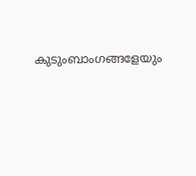കുടുംബാംഗങ്ങളേയും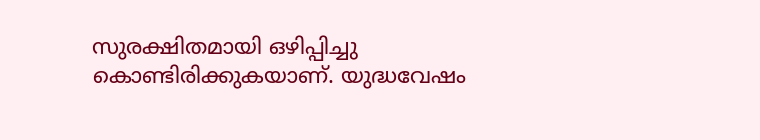സുരക്ഷിതമായി ഒഴിപ്പിച്ചു കൊണ്ടിരിക്കുകയാണ്. യുദ്ധവേഷം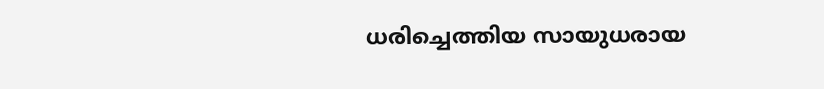ധരിച്ചെത്തിയ സായുധരായ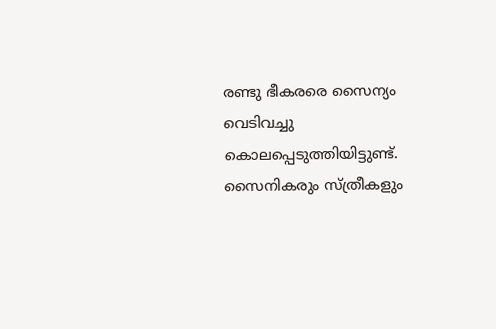രണ്ടു ഭീകരരെ സൈന്യം വെടിവച്ചു കൊലപ്പെടുത്തിയിട്ടുണ്ട്. സൈനികരും സ്ത്രീകളും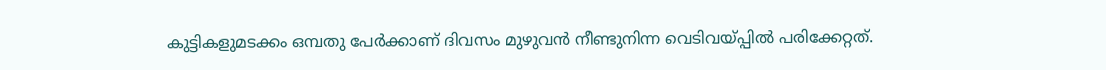കുട്ടികളുമടക്കം ഒമ്പതു പേർക്കാണ് ദിവസം മുഴുവൻ നീണ്ടുനിന്ന വെടിവയ്പ്പിൽ പരിക്കേറ്റത്.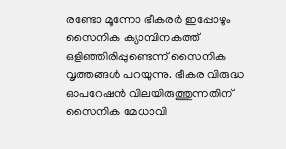രണ്ടോ മൂന്നോ ഭീകരർ ഇപ്പോഴും സൈനിക ക്യാമ്പിനകത്ത് ഒളിഞ്ഞിരിപ്പുണ്ടെന്ന് സൈനിക വൃത്തങ്ങൾ പറയുന്നു. ഭീകര വിരുദ്ധ ഓപറേഷൻ വിലയിരുത്തുന്നതിന് സൈനിക മേധാവി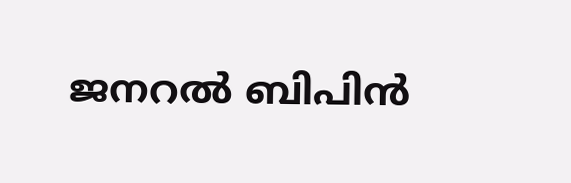ജനറൽ ബിപിൻ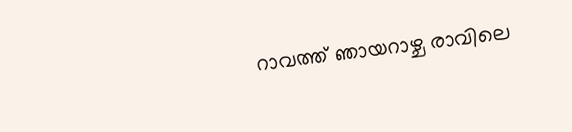റാവത്ത് ഞായറാഴ്ച രാവിലെ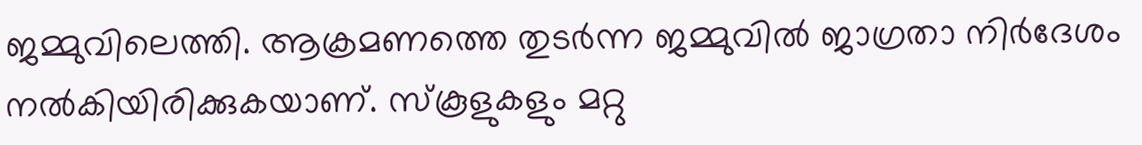ജമ്മുവിലെത്തി. ആക്രമണത്തെ തുടർന്ന ജമ്മുവിൽ ജാഗ്രതാ നിർദേശം നൽകിയിരിക്കുകയാണ്. സ്‌കൂളുകളും മറ്റു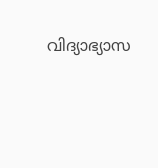വിദ്യാഭ്യാസ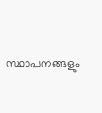സ്ഥാപനങ്ങളും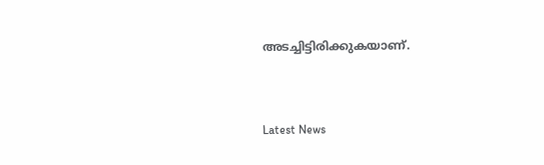അടച്ചിട്ടിരിക്കുകയാണ്.


Latest News